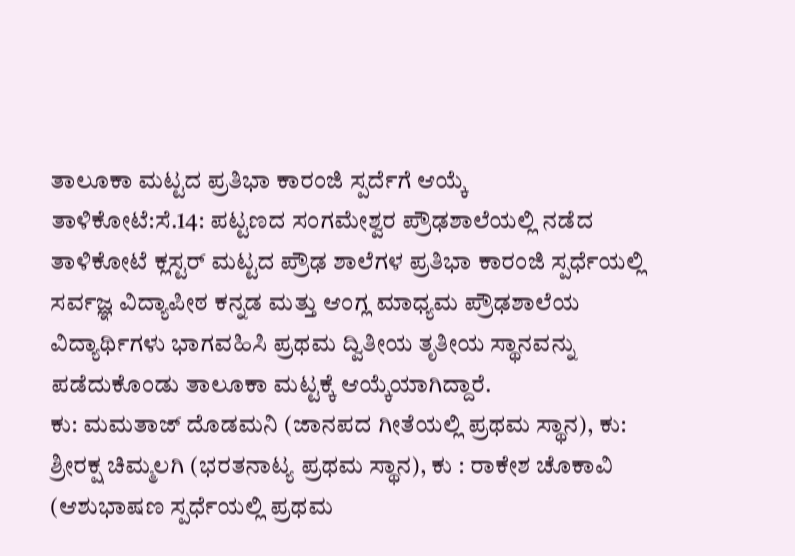ತಾಲೂಕಾ ಮಟ್ಟದ ಪ್ರತಿಭಾ ಕಾರಂಜಿ ಸ್ಪರ್ದೆಗೆ ಆಯ್ಕೆ
ತಾಳಿಕೋಟೆ:ಸೆ.14: ಪಟ್ಟಣದ ಸಂಗಮೇಶ್ವರ ಪ್ರೌಢಶಾಲೆಯಲ್ಲಿ ನಡೆದ ತಾಳಿಕೋಟೆ ಕ್ಲಸ್ಟರ್ ಮಟ್ಟದ ಪ್ರೌಢ ಶಾಲೆಗಳ ಪ್ರತಿಭಾ ಕಾರಂಜಿ ಸ್ಪರ್ಧೆಯಲ್ಲಿ ಸರ್ವಜ್ಞ ವಿದ್ಯಾಪೀಠ ಕನ್ನಡ ಮತ್ತು ಆಂಗ್ಲ ಮಾಧ್ಯಮ ಪ್ರೌಢಶಾಲೆಯ ವಿದ್ಯಾರ್ಥಿಗಳು ಭಾಗವಹಿಸಿ ಪ್ರಥಮ ದ್ವಿತೀಯ ತೃತೀಯ ಸ್ಥಾನವನ್ನು ಪಡೆದುಕೊಂಡು ತಾಲೂಕಾ ಮಟ್ಟಕ್ಕೆ ಆಯ್ಕೆಯಾಗಿದ್ದಾರೆ.
ಕು: ಮಮತಾಜ್ ದೊಡಮನಿ (ಜಾನಪದ ಗೀತೆಯಲ್ಲಿ ಪ್ರಥಮ ಸ್ಥಾನ), ಕು: ಶ್ರೀರಕ್ಷ ಚಿಮ್ಮಲಗಿ (ಭರತನಾಟ್ಯ ಪ್ರಥಮ ಸ್ಥಾನ), ಕು : ರಾಕೇಶ ಚೊಕಾವಿ (ಆಶುಭಾಷಣ ಸ್ಪರ್ಧೆಯಲ್ಲಿ ಪ್ರಥಮ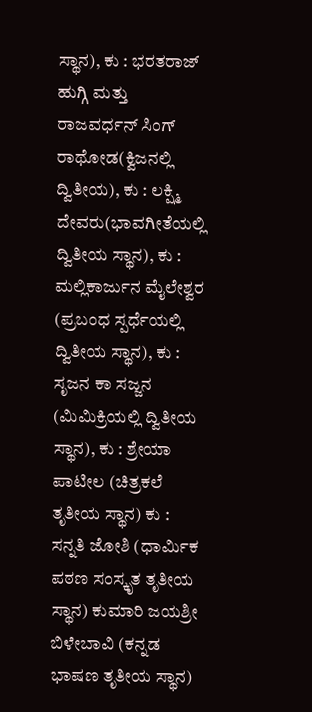ಸ್ಥಾನ), ಕು : ಭರತರಾಜ್ ಹುಗ್ಗಿ ಮತ್ತು ರಾಜವರ್ಧನ್ ಸಿಂಗ್ ರಾಥೋಡ(ಕ್ವಿಜನಲ್ಲಿ ದ್ವಿತೀಯ), ಕು : ಲಕ್ಷ್ಮಿ ದೇವರು(ಭಾವಗೀತೆಯಲ್ಲಿ ದ್ವಿತೀಯ ಸ್ಥಾನ), ಕು : ಮಲ್ಲಿಕಾರ್ಜುನ ಮೈಲೇಶ್ವರ (ಪ್ರಬಂಧ ಸ್ಪರ್ಧೆಯಲ್ಲಿ ದ್ವಿತೀಯ ಸ್ಥಾನ), ಕು : ಸೃಜನ ಕಾ ಸಜ್ಜನ (ಮಿಮಿಕ್ರಿಯಲ್ಲಿ ದ್ವಿತೀಯ ಸ್ಥಾನ), ಕು : ಶ್ರೇಯಾ ಪಾಟೀಲ (ಚಿತ್ರಕಲೆ ತೃತೀಯ ಸ್ಥಾನ) ಕು : ಸನ್ನತಿ ಜೋಶಿ (ಧಾರ್ಮಿಕ ಪಠಣ ಸಂಸ್ಕೃತ ತೃತೀಯ ಸ್ಥಾನ) ಕುಮಾರಿ ಜಯಶ್ರೀ ಬಿಳೇಬಾವಿ (ಕನ್ನಡ ಭಾಷಣ ತೃತೀಯ ಸ್ಥಾನ)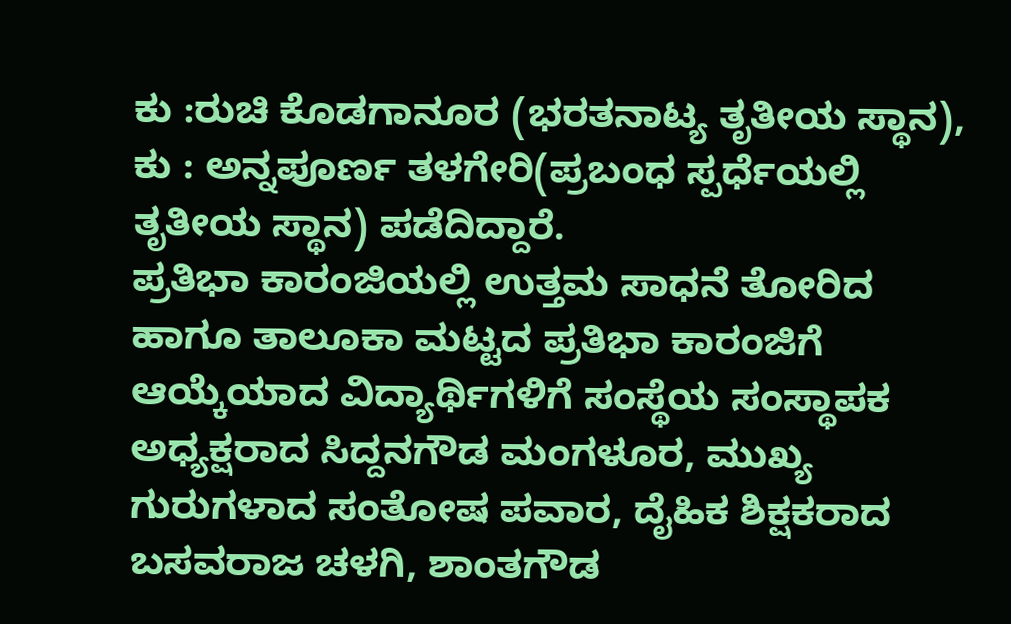ಕು :ರುಚಿ ಕೊಡಗಾನೂರ (ಭರತನಾಟ್ಯ ತೃತೀಯ ಸ್ಥಾನ), ಕು : ಅನ್ನಪೂರ್ಣ ತಳಗೇರಿ(ಪ್ರಬಂಧ ಸ್ಪರ್ಧೆಯಲ್ಲಿ ತೃತೀಯ ಸ್ಥಾನ) ಪಡೆದಿದ್ದಾರೆ.
ಪ್ರತಿಭಾ ಕಾರಂಜಿಯಲ್ಲಿ ಉತ್ತಮ ಸಾಧನೆ ತೋರಿದ ಹಾಗೂ ತಾಲೂಕಾ ಮಟ್ಟದ ಪ್ರತಿಭಾ ಕಾರಂಜಿಗೆ ಆಯ್ಕೆಯಾದ ವಿದ್ಯಾರ್ಥಿಗಳಿಗೆ ಸಂಸ್ಥೆಯ ಸಂಸ್ಥಾಪಕ ಅಧ್ಯಕ್ಷರಾದ ಸಿದ್ದನಗೌಡ ಮಂಗಳೂರ, ಮುಖ್ಯ ಗುರುಗಳಾದ ಸಂತೋಷ ಪವಾರ, ದೈಹಿಕ ಶಿಕ್ಷಕರಾದ ಬಸವರಾಜ ಚಳಗಿ, ಶಾಂತಗೌಡ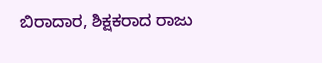ಬಿರಾದಾರ, ಶಿಕ್ಷಕರಾದ ರಾಜು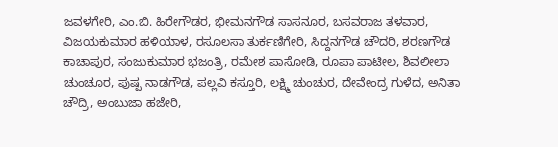ಜವಳಗೇರಿ, ಎಂ.ಬಿ. ಹಿರೇಗೌಡರ, ಭೀಮನಗೌಡ ಸಾಸನೂರ, ಬಸವರಾಜ ತಳವಾರ, ವಿಜಯಕುಮಾರ ಹಳಿಯಾಳ, ರಸೂಲಸಾ ತುರ್ಕಣಿಗೇರಿ, ಸಿದ್ದನಗೌಡ ಚೌದರಿ, ಶರಣಗೌಡ ಕಾಚಾಪುರ, ಸಂಜುಕುಮಾರ ಭಜಂತ್ರಿ, ರಮೇಶ ಪಾಸೋಡಿ, ರೂಪಾ ಪಾಟೀಲ, ಶಿವಲೀಲಾ ಚುಂಚೂರ, ಪುಷ್ಪ ನಾಡಗೌಡ, ಪಲ್ಲವಿ ಕಸ್ತೂರಿ, ಲಕ್ಷ್ಮಿ ಚುಂಚುರ, ದೇವೇಂದ್ರ ಗುಳೆದ, ಅನಿತಾ ಚೌದ್ರಿ, ಅಂಬುಜಾ ಹಜೇರಿ,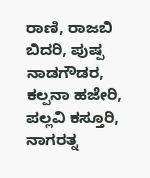ರಾಣಿ, ರಾಜಬಿ ಬಿದರಿ, ಪುಷ್ಪ ನಾಡಗೌಡರ, ಕಲ್ಪನಾ ಹಜೇರಿ, ಪಲ್ಲವಿ ಕಸ್ತೂರಿ, ನಾಗರತ್ನ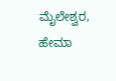ಮೈಲೇಶ್ವರ, ಹೇಮಾ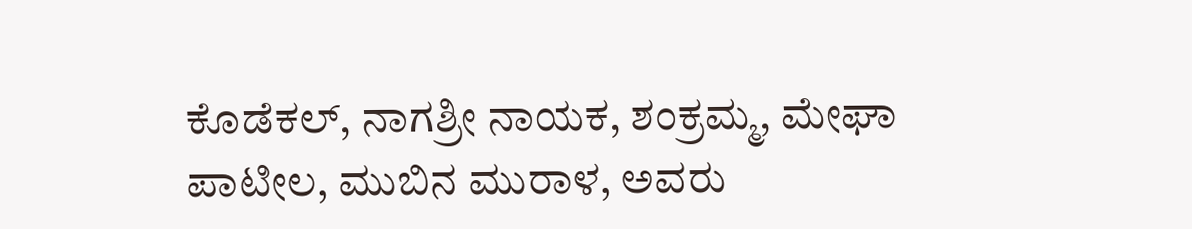ಕೊಡೆಕಲ್, ನಾಗಶ್ರೀ ನಾಯಕ, ಶಂಕ್ರಮ್ಮ, ಮೇಘಾ ಪಾಟೀಲ, ಮುಬಿನ ಮುರಾಳ, ಅವರು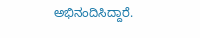ಅಭಿನಂದಿಸಿದ್ದಾರೆ.